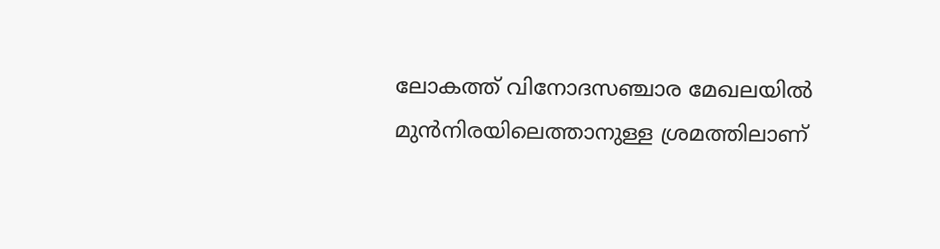ലോകത്ത് വിനോദസഞ്ചാര മേഖലയിൽ മുൻനിരയിലെത്താനുള്ള ശ്രമത്തിലാണ്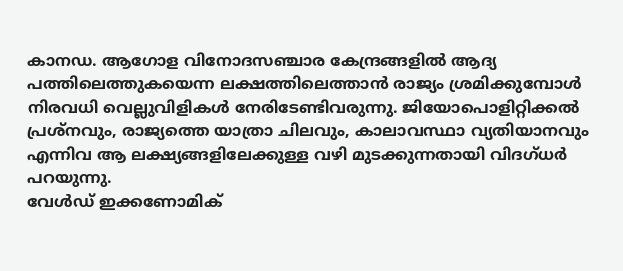കാനഡ. ആഗോള വിനോദസഞ്ചാര കേന്ദ്രങ്ങളിൽ ആദ്യ പത്തിലെത്തുകയെന്ന ലക്ഷത്തിലെത്താൻ രാജ്യം ശ്രമിക്കുമ്പോൾ നിരവധി വെല്ലുവിളികൾ നേരിടേണ്ടിവരുന്നു. ജിയോപൊളിറ്റിക്കൽ പ്രശ്നവും, രാജ്യത്തെ യാത്രാ ചിലവും, കാലാവസ്ഥാ വ്യതിയാനവും എന്നിവ ആ ലക്ഷ്യങ്ങളിലേക്കുള്ള വഴി മുടക്കുന്നതായി വിദഗ്ധർ പറയുന്നു.
വേൾഡ് ഇക്കണോമിക്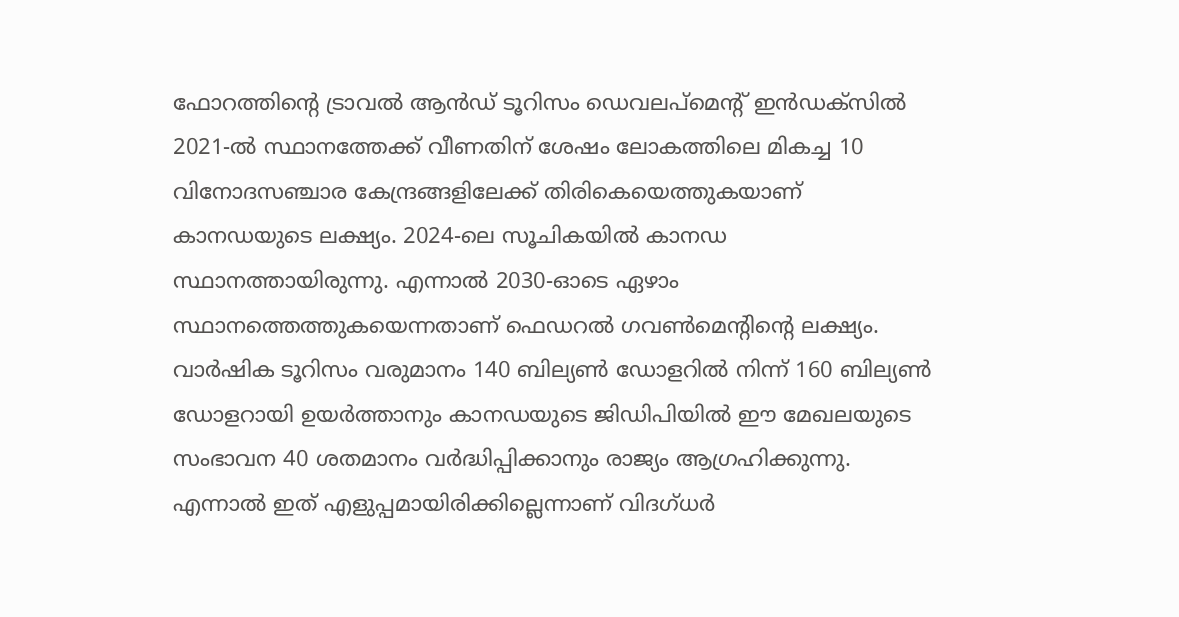ഫോറത്തിൻ്റെ ട്രാവൽ ആൻഡ് ടൂറിസം ഡെവലപ്മെൻ്റ് ഇൻഡക്സിൽ 2021-ൽ സ്ഥാനത്തേക്ക് വീണതിന് ശേഷം ലോകത്തിലെ മികച്ച 10 വിനോദസഞ്ചാര കേന്ദ്രങ്ങളിലേക്ക് തിരികെയെത്തുകയാണ് കാനഡയുടെ ലക്ഷ്യം. 2024-ലെ സൂചികയിൽ കാനഡ സ്ഥാനത്തായിരുന്നു. എന്നാൽ 2030-ഓടെ ഏഴാം സ്ഥാനത്തെത്തുകയെന്നതാണ് ഫെഡറൽ ഗവൺമെൻ്റിന്റെ ലക്ഷ്യം.
വാർഷിക ടൂറിസം വരുമാനം 140 ബില്യൺ ഡോളറിൽ നിന്ന് 160 ബില്യൺ ഡോളറായി ഉയർത്താനും കാനഡയുടെ ജിഡിപിയിൽ ഈ മേഖലയുടെ സംഭാവന 40 ശതമാനം വർദ്ധിപ്പിക്കാനും രാജ്യം ആഗ്രഹിക്കുന്നു. എന്നാൽ ഇത് എളുപ്പമായിരിക്കില്ലെന്നാണ് വിദഗ്ധർ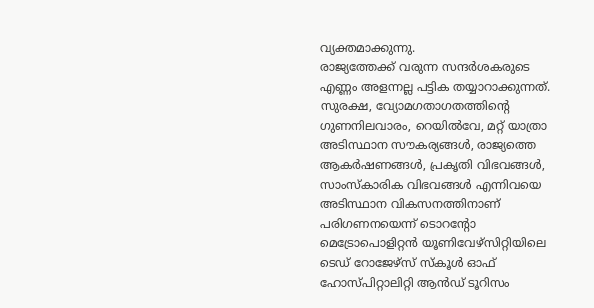വ്യക്തമാക്കുന്നു.
രാജ്യത്തേക്ക് വരുന്ന സന്ദർശകരുടെ എണ്ണം അളന്നല്ല പട്ടിക തയ്യാറാക്കുന്നത്. സുരക്ഷ, വ്യോമഗതാഗതത്തിൻ്റെ ഗുണനിലവാരം, റെയിൽവേ, മറ്റ് യാത്രാ അടിസ്ഥാന സൗകര്യങ്ങൾ, രാജ്യത്തെ ആകർഷണങ്ങൾ, പ്രകൃതി വിഭവങ്ങൾ, സാംസ്കാരിക വിഭവങ്ങൾ എന്നിവയെ അടിസ്ഥാന വികസനത്തിനാണ് പരിഗണനയെന്ന് ടൊറൻ്റോ മെട്രോപൊളിറ്റൻ യൂണിവേഴ്സിറ്റിയിലെ ടെഡ് റോജേഴ്സ് സ്കൂൾ ഓഫ് ഹോസ്പിറ്റാലിറ്റി ആൻഡ് ടൂറിസം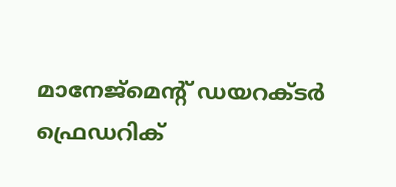മാനേജ്മെൻ്റ് ഡയറക്ടർ ഫ്രെഡറിക്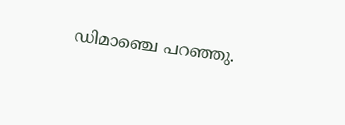ഡിമാഞ്ചെ പറഞ്ഞു.